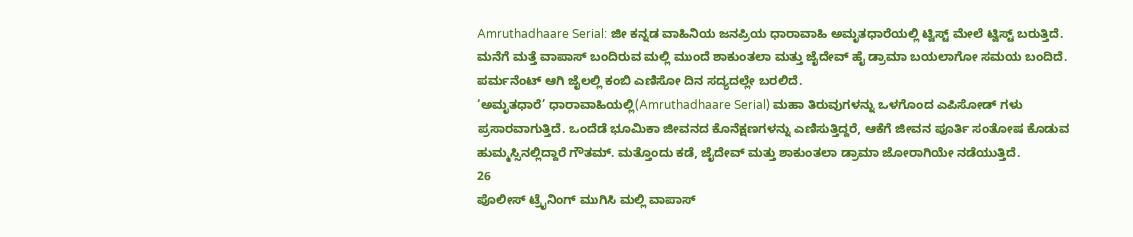Amruthadhaare Serial: ಜೀ ಕನ್ನಡ ವಾಹಿನಿಯ ಜನಪ್ರಿಯ ಧಾರಾವಾಹಿ ಅಮೃತಧಾರೆಯಲ್ಲಿ ಟ್ವಿಸ್ಟ್ ಮೇಲೆ ಟ್ವಿಸ್ಟ್ ಬರುತ್ತಿದೆ. ಮನೆಗೆ ಮತ್ತೆ ವಾಪಾಸ್ ಬಂದಿರುವ ಮಲ್ಲಿ ಮುಂದೆ ಶಾಕುಂತಲಾ ಮತ್ತು ಜೈದೇವ್ ಹೈ ಡ್ರಾಮಾ ಬಯಲಾಗೋ ಸಮಯ ಬಂದಿದೆ. ಪರ್ಮನೆಂಟ್ ಆಗಿ ಜೈಲಲ್ಲಿ ಕಂಬಿ ಎಣಿಸೋ ದಿನ ಸದ್ಯದಲ್ಲೇ ಬರಲಿದೆ.
‘ಅಮೃತಧಾರೆ’ ಧಾರಾವಾಹಿಯಲ್ಲಿ(Amruthadhaare Serial) ಮಹಾ ತಿರುವುಗಳನ್ನು ಒಳಗೊಂದ ಎಪಿಸೋಡ್ ಗಳು ಪ್ರಸಾರವಾಗುತ್ತಿದೆ. ಒಂದೆಡೆ ಭೂಮಿಕಾ ಜೀವನದ ಕೊನೆಕ್ಷಣಗಳನ್ನು ಎಣಿಸುತ್ತಿದ್ದರೆ, ಆಕೆಗೆ ಜೀವನ ಪೂರ್ತಿ ಸಂತೋಷ ಕೊಡುವ ಹುಮ್ಮಸ್ಸಿನಲ್ಲಿದ್ದಾರೆ ಗೌತಮ್. ಮತ್ತೊಂದು ಕಡೆ, ಜೈದೇವ್ ಮತ್ತು ಶಾಕುಂತಲಾ ಡ್ರಾಮಾ ಜೋರಾಗಿಯೇ ನಡೆಯುತ್ತಿದೆ.
26
ಪೊಲೀಸ್ ಟ್ರೈನಿಂಗ್ ಮುಗಿಸಿ ಮಲ್ಲಿ ವಾಪಾಸ್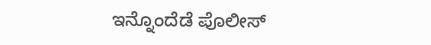ಇನ್ನೊಂದೆಡೆ ಪೊಲೀಸ್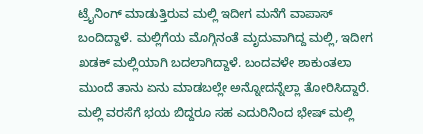ಟ್ರೈನಿಂಗ್ ಮಾಡುತ್ತಿರುವ ಮಲ್ಲಿ ಇದೀಗ ಮನೆಗೆ ವಾಪಾಸ್ ಬಂದಿದ್ದಾಳೆ. ಮಲ್ಲಿಗೆಯ ಮೊಗ್ಗಿನಂತೆ ಮೃದುವಾಗಿದ್ದ ಮಲ್ಲಿ, ಇದೀಗ ಖಡಕ್ ಮಲ್ಲಿಯಾಗಿ ಬದಲಾಗಿದ್ದಾಳೆ. ಬಂದವಳೇ ಶಾಕುಂತಲಾ ಮುಂದೆ ತಾನು ಏನು ಮಾಡಬಲ್ಲೇ ಅನ್ನೋದನ್ನೆಲ್ಲಾ ತೋರಿಸಿದ್ದಾರೆ. ಮಲ್ಲಿ ವರಸೆಗೆ ಭಯ ಬಿದ್ದರೂ ಸಹ ಎದುರಿನಿಂದ ಭೇಷ್ ಮಲ್ಲಿ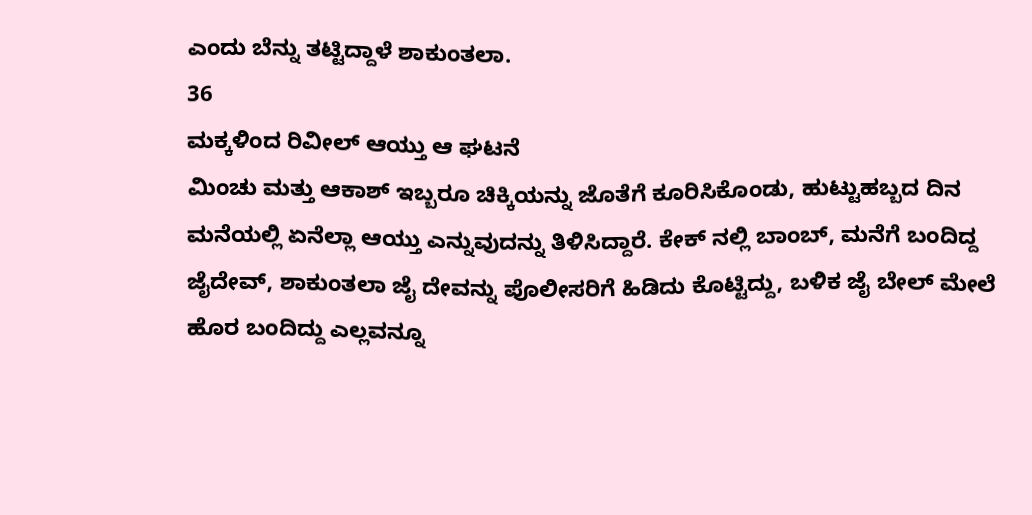ಎಂದು ಬೆನ್ನು ತಟ್ಟಿದ್ದಾಳೆ ಶಾಕುಂತಲಾ.
36
ಮಕ್ಕಳಿಂದ ರಿವೀಲ್ ಆಯ್ತು ಆ ಘಟನೆ
ಮಿಂಚು ಮತ್ತು ಆಕಾಶ್ ಇಬ್ಬರೂ ಚಿಕ್ಕಿಯನ್ನು ಜೊತೆಗೆ ಕೂರಿಸಿಕೊಂಡು, ಹುಟ್ಟುಹಬ್ಬದ ದಿನ ಮನೆಯಲ್ಲಿ ಏನೆಲ್ಲಾ ಆಯ್ತು ಎನ್ನುವುದನ್ನು ತಿಳಿಸಿದ್ದಾರೆ. ಕೇಕ್ ನಲ್ಲಿ ಬಾಂಬ್, ಮನೆಗೆ ಬಂದಿದ್ದ ಜೈದೇವ್, ಶಾಕುಂತಲಾ ಜೈ ದೇವನ್ನು ಪೊಲೀಸರಿಗೆ ಹಿಡಿದು ಕೊಟ್ಟಿದ್ದು, ಬಳಿಕ ಜೈ ಬೇಲ್ ಮೇಲೆ ಹೊರ ಬಂದಿದ್ದು ಎಲ್ಲವನ್ನೂ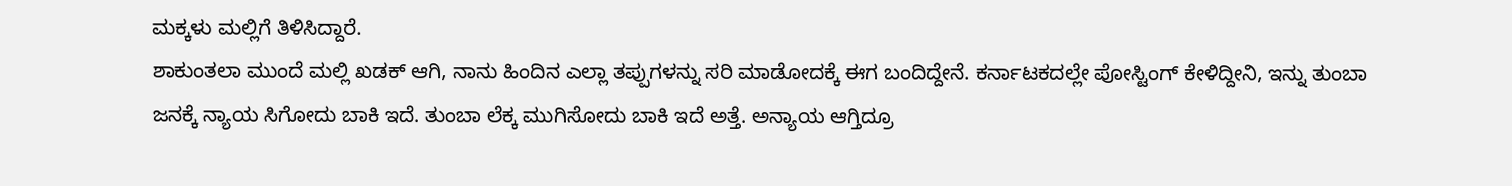ಮಕ್ಕಳು ಮಲ್ಲಿಗೆ ತಿಳಿಸಿದ್ದಾರೆ.
ಶಾಕುಂತಲಾ ಮುಂದೆ ಮಲ್ಲಿ ಖಡಕ್ ಆಗಿ, ನಾನು ಹಿಂದಿನ ಎಲ್ಲಾ ತಪ್ಪುಗಳನ್ನು ಸರಿ ಮಾಡೋದಕ್ಕೆ ಈಗ ಬಂದಿದ್ದೇನೆ. ಕರ್ನಾಟಕದಲ್ಲೇ ಪೋಸ್ಟಿಂಗ್ ಕೇಳಿದ್ದೀನಿ, ಇನ್ನು ತುಂಬಾ ಜನಕ್ಕೆ ನ್ಯಾಯ ಸಿಗೋದು ಬಾಕಿ ಇದೆ. ತುಂಬಾ ಲೆಕ್ಕ ಮುಗಿಸೋದು ಬಾಕಿ ಇದೆ ಅತ್ತೆ. ಅನ್ಯಾಯ ಆಗ್ತಿದ್ರೂ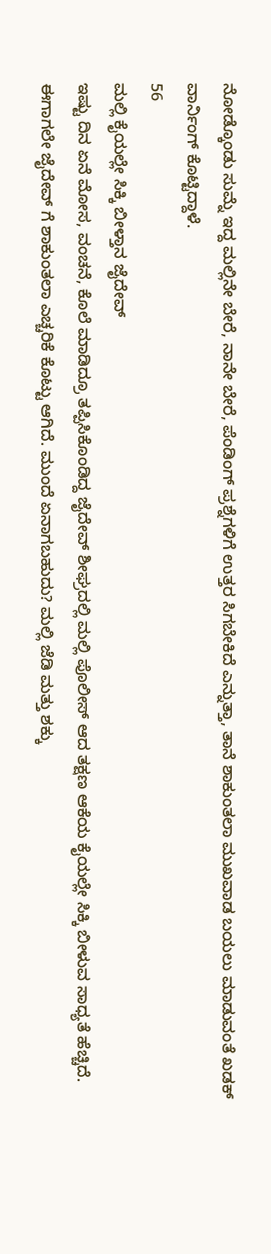ನೋಡ್ಕೊಂಡು ಸುಮ್ನೆ ಇದ್ದ ಮಲ್ಲಿನೇ ಬೇರೆ, ನಾನೇ ಬೇರೆ, ಪೆಂಡಿಂಗ್ ಪ್ರಶ್ನೆಗಳಿಗೆ ಉತ್ತರ ಸಿಗಬೇಕಿದೆ ಎನ್ನುತ್ತಾ, ತಾನೆ ಶಾಕುಂತಲಾ ಮುಖವಾಡ ಬಯಲು ಮಾಡುವಂತೆ ಖಡಕ್ ವಾರ್ನಿಂಗ್ ಕೊಟ್ಟಿದ್ದಾಳೆ.
56
ಮಲ್ಲಿ ಕೈಯಲ್ಲೇ ಸಿಕ್ಕಿ ಬೀಳ್ತಾನ ಜೈದೇವ್
ಇಷ್ಟು ದಿನ ಏನೆ ಮೋಸ, ವಂಚನೆ, ಕೊಲೆ ಮಾಡಿದ್ರೂ ತಪ್ಪಿಸಿಕೊಂಡಿದ್ದ ಜೈದೇವ್ ಶೀಘ್ರದಲ್ಲಿ ಮಲ್ಲಿ ಪೊಲೀಸ್ ಆದ ತಕ್ಷಣ ಆಕೆಯ ಕೈಯಲ್ಲೇ ಸಿಕ್ಕಿ ಬೀಳುವ ಸಾಧ್ಯತೆ ಹೆಚ್ಚಿದೆ. ಈಗಾಗಲೇ ಜೈದೇವ್ ಗೆ ಶಾಕುಂತಲಾ ಎಚ್ಚರಿಕೆ ಕೊಟ್ಟು ಆಗಿದೆ. ಮುಂದೆ ಏನಾಗಬಹುದು? ಮಲ್ಲಿ ಜೆಡಿ ಮತ್ತು ಶಕ್ಕು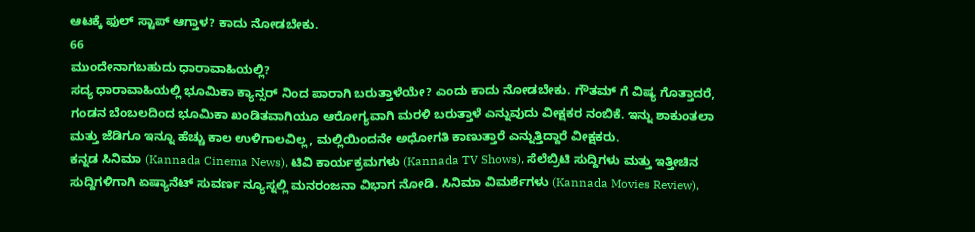ಆಟಕ್ಕೆ ಫುಲ್ ಸ್ಟಾಪ್ ಆಗ್ತಾಳ? ಕಾದು ನೋಡಬೇಕು.
66
ಮುಂದೇನಾಗಬಹುದು ಧಾರಾವಾಹಿಯಲ್ಲಿ?
ಸದ್ಯ ಧಾರಾವಾಹಿಯಲ್ಲಿ ಭೂಮಿಕಾ ಕ್ಯಾನ್ಸರ್ ನಿಂದ ಪಾರಾಗಿ ಬರುತ್ತಾಳೆಯೇ? ಎಂದು ಕಾದು ನೋಡಬೇಕು. ಗೌತಮ್ ಗೆ ವಿಷ್ಯ ಗೊತ್ತಾದರೆ, ಗಂಡನ ಬೆಂಬಲದಿಂದ ಭೂಮಿಕಾ ಖಂಡಿತವಾಗಿಯೂ ಆರೋಗ್ಯವಾಗಿ ಮರಳಿ ಬರುತ್ತಾಳೆ ಎನ್ನುವುದು ವೀಕ್ಷಕರ ನಂಬಿಕೆ. ಇನ್ನು ಶಾಕುಂತಲಾ ಮತ್ತು ಜೆಡಿಗೂ ಇನ್ನೂ ಹೆಚ್ಚು ಕಾಲ ಉಳಿಗಾಲವಿಲ್ಲ, ಮಲ್ಲಿಯಿಂದನೇ ಅಧೋಗತಿ ಕಾಣುತ್ತಾರೆ ಎನ್ನುತ್ತಿದ್ದಾರೆ ವೀಕ್ಷಕರು.
ಕನ್ನಡ ಸಿನಿಮಾ (Kannada Cinema News), ಟಿವಿ ಕಾರ್ಯಕ್ರಮಗಳು (Kannada TV Shows), ಸೆಲೆಬ್ರಿಟಿ ಸುದ್ದಿಗಳು ಮತ್ತು ಇತ್ತೀಚಿನ ಸುದ್ದಿಗಳಿಗಾಗಿ ಏಷ್ಯಾನೆಟ್ ಸುವರ್ಣ ನ್ಯೂಸ್ನಲ್ಲಿ ಮನರಂಜನಾ ವಿಭಾಗ ನೋಡಿ. ಸಿನಿಮಾ ವಿಮರ್ಶೆಗಳು (Kannada Movies Review),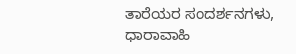ತಾರೆಯರ ಸಂದರ್ಶನಗಳು, ಧಾರಾವಾಹಿ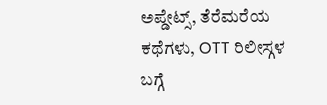ಅಪ್ಡೇಟ್ಸ್, ತೆರೆಮರೆಯ ಕಥೆಗಳು, OTT ರಿಲೀಸ್ಗಳ ಬಗ್ಗೆ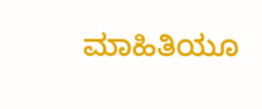ಮಾಹಿತಿಯೂ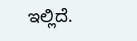ಇಲ್ಲಿದೆ.